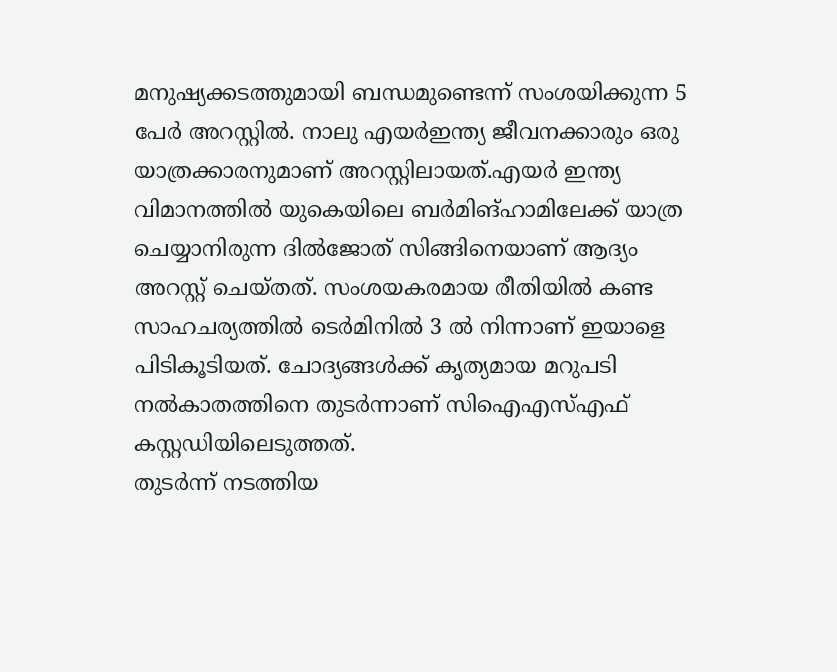മനുഷ്യക്കടത്തുമായി ബന്ധമുണ്ടെന്ന് സംശയിക്കുന്ന 5 പേർ അറസ്റ്റിൽ. നാലു എയർഇന്ത്യ ജീവനക്കാരും ഒരു യാത്രക്കാരനുമാണ് അറസ്റ്റിലായത്.എയർ ഇന്ത്യ വിമാനത്തിൽ യുകെയിലെ ബർമിങ്ഹാമിലേക്ക് യാത്ര ചെയ്യാനിരുന്ന ദിൽജോത് സിങ്ങിനെയാണ് ആദ്യം അറസ്റ്റ് ചെയ്തത്. സംശയകരമായ രീതിയിൽ കണ്ട സാഹചര്യത്തിൽ ടെർമിനിൽ 3 ൽ നിന്നാണ് ഇയാളെ പിടികൂടിയത്. ചോദ്യങ്ങൾക്ക് കൃത്യമായ മറുപടി നൽകാതത്തിനെ തുടർന്നാണ് സിഐഎസ്എഫ് കസ്റ്റഡിയിലെടുത്തത്.
തുടർന്ന് നടത്തിയ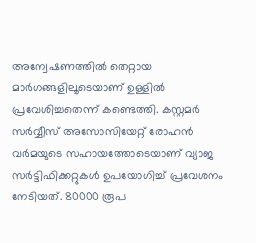അന്വേഷണത്തിൽ തെറ്റായ മാർഗങ്ങളിലൂടെയാണ് ഉള്ളിൽ പ്രവേശിച്ചതെന്ന് കണ്ടെത്തി. കസ്റ്റമർ സർവ്വീസ് അസോസിയേറ്റ് രോഹൻ വർമയുടെ സഹായത്തോടെയാണ് വ്യാജ സർട്ടിഫിക്കറ്റുകൾ ഉപയോഗിച്ച് പ്രവേശനം നേടിയത്. 80000 രൂപ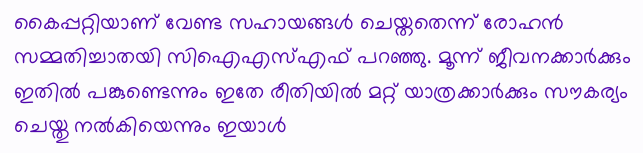കൈപ്പറ്റിയാണ് വേണ്ട സഹായങ്ങൾ ചെയ്തതെന്ന് രോഹൻ സമ്മതിച്ചാതയി സിഐഎസ്എഫ് പറഞ്ഞു. മൂന്ന് ജീവനക്കാർക്കും ഇതിൽ പങ്കുണ്ടെന്നും ഇതേ രീതിയിൽ മറ്റ് യാത്രക്കാർക്കും സൗകര്യം ചെയ്തു നൽകിയെന്നും ഇയാൾ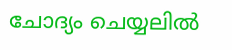ചോദ്യം ചെയ്യലിൽ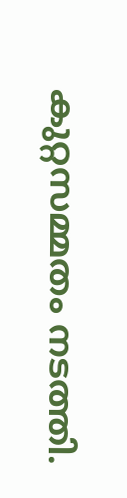കുറ്റസമ്മതം നടത്തി.